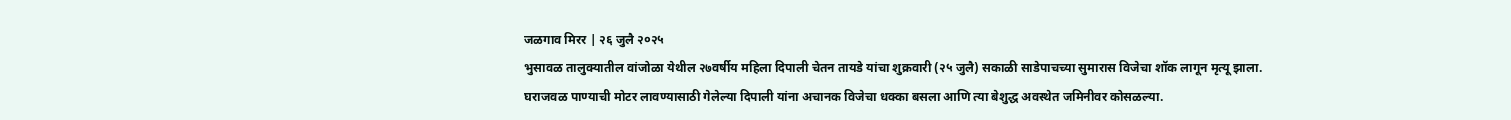जळगाव मिरर | २६ जुलै २०२५
भुसावळ तालुक्यातील वांजोळा येथील २७वर्षीय महिला दिपाली चेतन तायडे यांचा शुक्रवारी (२५ जुलै) सकाळी साडेपाचच्या सुमारास विजेचा शॉक लागून मृत्यू झाला. घराजवळ पाण्याची मोटर लावण्यासाठी गेलेल्या दिपाली यांना अचानक विजेचा धक्का बसला आणि त्या बेशुद्ध अवस्थेत जमिनीवर कोसळल्या.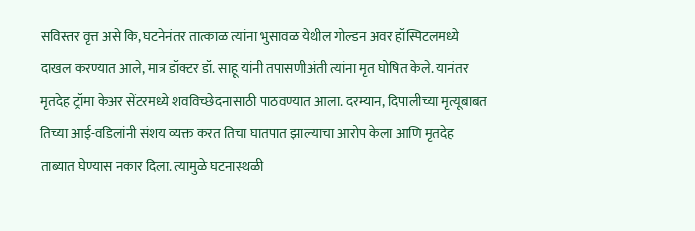सविस्तर वृत्त असे कि, घटनेनंतर तात्काळ त्यांना भुसावळ येथील गोल्डन अवर हॉस्पिटलमध्ये दाखल करण्यात आले, मात्र डॉक्टर डॉ. साहू यांनी तपासणीअंती त्यांना मृत घोषित केले. यानंतर मृतदेह ट्रॉमा केअर सेंटरमध्ये शवविच्छेदनासाठी पाठवण्यात आला. दरम्यान, दिपालीच्या मृत्यूबाबत तिच्या आई-वडिलांनी संशय व्यक्त करत तिचा घातपात झाल्याचा आरोप केला आणि मृतदेह ताब्यात घेण्यास नकार दिला. त्यामुळे घटनास्थळी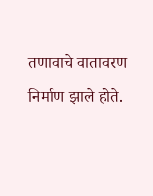तणावाचे वातावरण निर्माण झाले होते.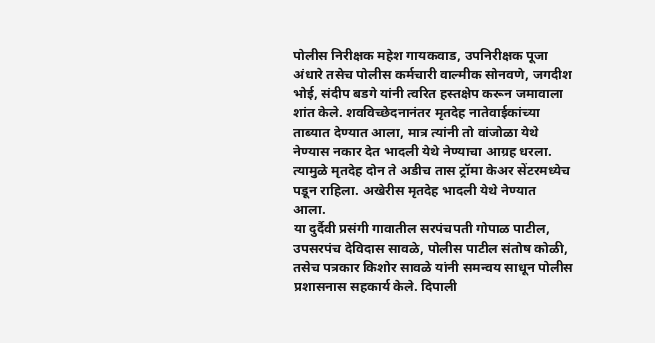पोलीस निरीक्षक महेश गायकवाड, उपनिरीक्षक पूजा अंधारे तसेच पोलीस कर्मचारी वाल्मीक सोनवणे, जगदीश भोई, संदीप बडगे यांनी त्वरित हस्तक्षेप करून जमावाला शांत केले. शवविच्छेदनानंतर मृतदेह नातेवाईकांच्या ताब्यात देण्यात आला, मात्र त्यांनी तो वांजोळा येथे नेण्यास नकार देत भादली येथे नेण्याचा आग्रह धरला. त्यामुळे मृतदेह दोन ते अडीच तास ट्रॉमा केअर सेंटरमध्येच पडून राहिला. अखेरीस मृतदेह भादली येथे नेण्यात आला.
या दुर्दैवी प्रसंगी गावातील सरपंचपती गोपाळ पाटील, उपसरपंच देविदास सावळे, पोलीस पाटील संतोष कोळी, तसेच पत्रकार किशोर सावळे यांनी समन्वय साधून पोलीस प्रशासनास सहकार्य केले. दिपाली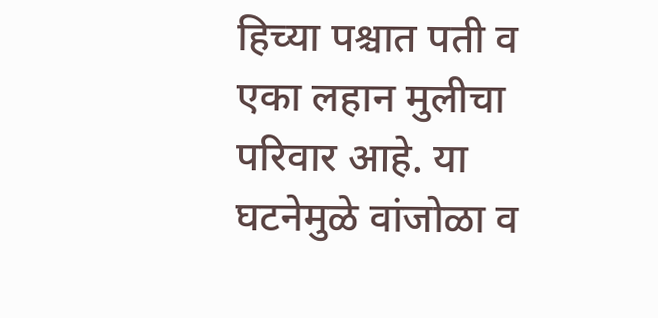हिच्या पश्चात पती व एका लहान मुलीचा परिवार आहे. या घटनेमुळे वांजोळा व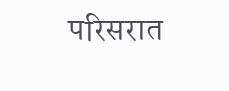परिसरात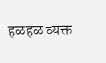हळहळ व्यक्त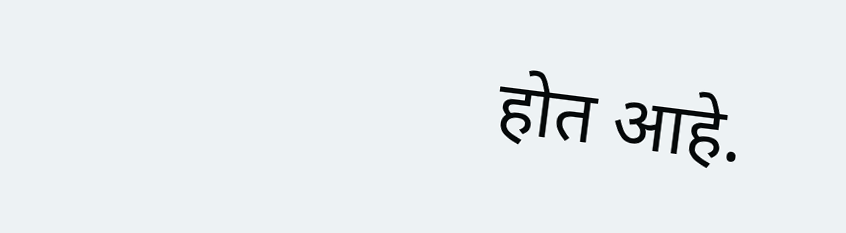होत आहे.